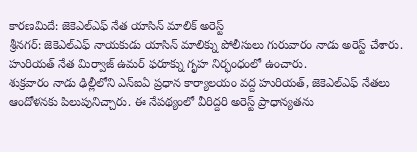కారణమిదే: జెకెఎల్ఎఫ్ నేత యాసిన్ మాలిక్ అరెస్ట్
శ్రీనగర్: జెకెఎల్ఎఫ్ నాయకుడు యాసిన్ మాలిక్ను పోలీసులు గురువారం నాడు అరెస్ట్ చేశారు. హురియత్ నేత మిర్వాజ్ ఉమర్ ఫరూక్ను గృహ నిర్భంధంలో ఉంచారు.
శుక్రవారం నాడు ఢిల్లీలోని ఎన్ఐఏ ప్రధాన కార్యాలయం వద్ద హురియత్, జెకెఎల్ఎఫ్ నేతలు ఆందోళనకు పిలుపునిచ్చారు. ఈ నేపథ్యంలో వీరిద్దరి అరెస్ట్ ప్రాధాన్యతను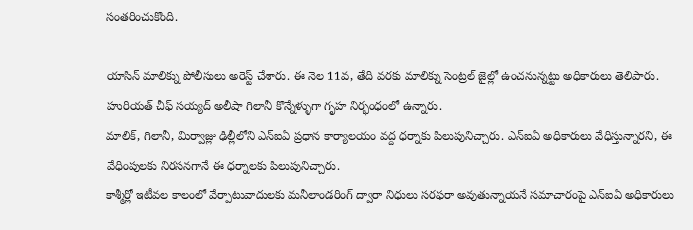సంతరించుకొంది.

యాసిన్ మాలిక్ను పోలీసులు అరెస్ట్ చేశారు. ఈ నెల 11వ, తేది వరకు మాలిక్ను సెంట్రల్ జైల్లో ఉంచనున్నట్టు అధికారులు తెలిపారు. హురియత్ చీఫ్ సయ్యద్ అలీషా గిలానీ కొన్నేళ్ళుగా గృహ నిర్భంధంలో ఉన్నారు.
మాలిక్, గిలానీ, మిర్వాజ్లు ఢిల్లీలోని ఎన్ఐఏ ప్రధాన కార్యాలయం వద్ద ధర్నాకు పిలుపునిచ్చారు. ఎన్ఐఏ అధికారులు వేధిస్తున్నారని, ఈ వేధింపులకు నిరసనగానే ఈ ధర్నాలకు పిలుపునిచ్చారు.
కాశ్మీర్లో ఇటీవల కాలంలో వేర్పాటువాదులకు మనీలాండరింగ్ ద్వారా నిధులు సరఫరా అవుతున్నాయనే సమాచారంపై ఎన్ఐఏ అధికారులు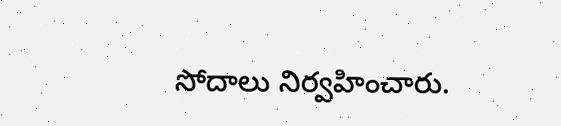సోదాలు నిర్వహించారు.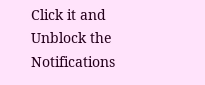Click it and Unblock the Notifications